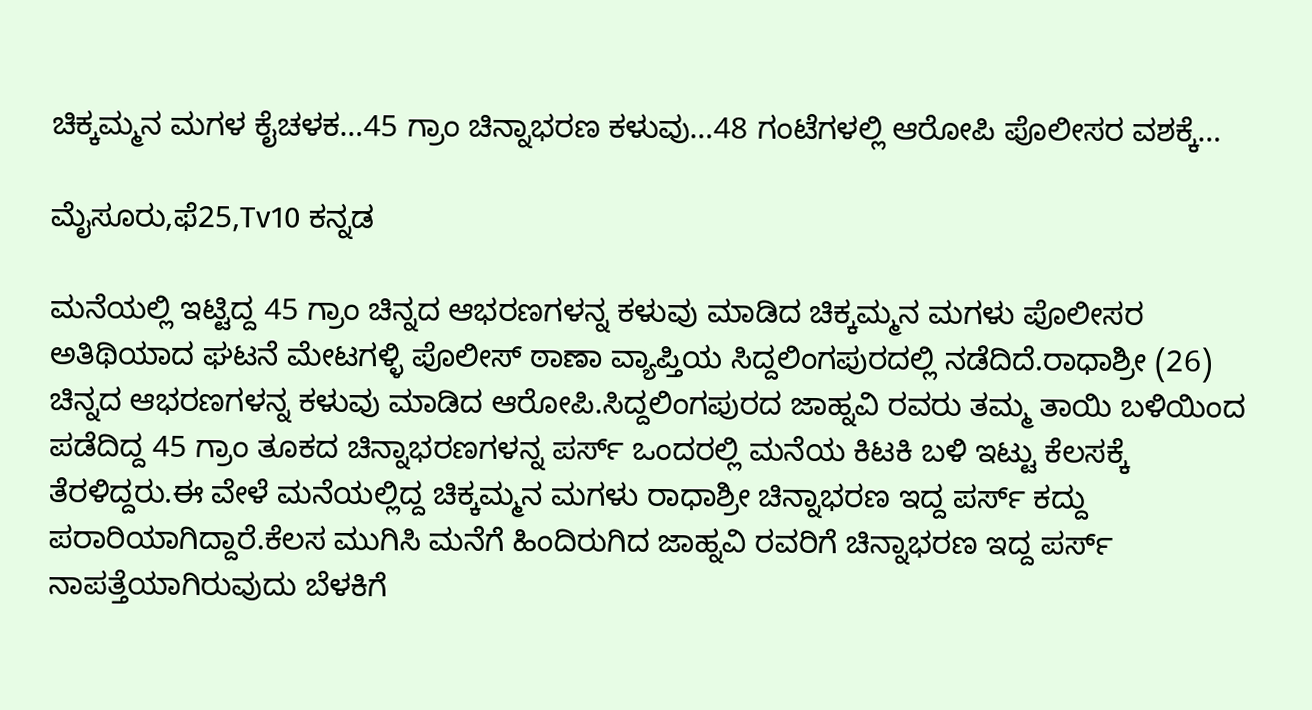ಚಿಕ್ಕಮ್ಮನ ಮಗಳ ಕೈಚಳಕ…45 ಗ್ರಾಂ ಚಿನ್ನಾಭರಣ ಕಳುವು…48 ಗಂಟೆಗಳಲ್ಲಿ ಆರೋಪಿ ಪೊಲೀಸರ ವಶಕ್ಕೆ…

ಮೈಸೂರು,ಫೆ25,Tv10 ಕನ್ನಡ

ಮನೆಯಲ್ಲಿ ಇಟ್ಟಿದ್ದ 45 ಗ್ರಾಂ ಚಿನ್ನದ ಆಭರಣಗಳನ್ನ ಕಳುವು ಮಾಡಿದ ಚಿಕ್ಕಮ್ಮನ ಮಗಳು ಪೊಲೀಸರ ಅತಿಥಿಯಾದ ಘಟನೆ ಮೇಟಗಳ್ಳಿ ಪೊಲೀಸ್ ಠಾಣಾ ವ್ಯಾಪ್ತಿಯ ಸಿದ್ದಲಿಂಗಪುರದಲ್ಲಿ ನಡೆದಿದೆ.ರಾಧಾಶ್ರೀ (26) ಚಿನ್ನದ ಆಭರಣಗಳನ್ನ ಕಳುವು ಮಾಡಿದ ಆರೋಪಿ.ಸಿದ್ದಲಿಂಗಪುರದ ಜಾಹ್ನವಿ ರವರು ತಮ್ಮ ತಾಯಿ ಬಳಿಯಿಂದ ಪಡೆದಿದ್ದ 45 ಗ್ರಾಂ ತೂಕದ ಚಿನ್ನಾಭರಣಗಳನ್ನ ಪರ್ಸ್ ಒಂದರಲ್ಲಿ ಮನೆಯ ಕಿಟಕಿ ಬಳಿ ಇಟ್ಟು ಕೆಲಸಕ್ಕೆ ತೆರಳಿದ್ದರು.ಈ ವೇಳೆ ಮನೆಯಲ್ಲಿದ್ದ ಚಿಕ್ಕಮ್ಮನ ಮಗಳು ರಾಧಾಶ್ರೀ ಚಿನ್ನಾಭರಣ ಇದ್ದ ಪರ್ಸ್ ಕದ್ದು ಪರಾರಿಯಾಗಿದ್ದಾರೆ.ಕೆಲಸ ಮುಗಿಸಿ ಮನೆಗೆ ಹಿಂದಿರುಗಿದ ಜಾಹ್ನವಿ ರವರಿಗೆ ಚಿನ್ನಾಭರಣ ಇದ್ದ ಪರ್ಸ್ ನಾಪತ್ತೆಯಾಗಿರುವುದು ಬೆಳಕಿಗೆ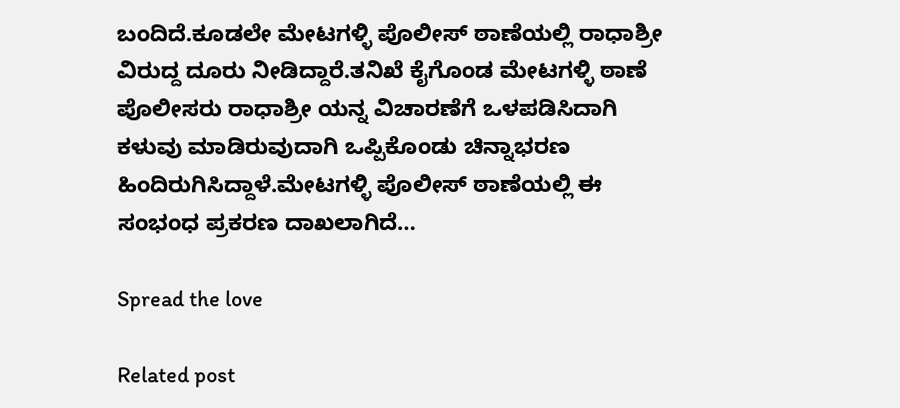ಬಂದಿದೆ.ಕೂಡಲೇ ಮೇಟಗಳ್ಳಿ ಪೊಲೀಸ್ ಠಾಣೆಯಲ್ಲಿ ರಾಧಾಶ್ರೀ ವಿರುದ್ದ ದೂರು ನೀಡಿದ್ದಾರೆ.ತನಿಖೆ ಕೈಗೊಂಡ ಮೇಟಗಳ್ಳಿ ಠಾಣೆ ಪೊಲೀಸರು ರಾಧಾಶ್ರೀ ಯನ್ನ ವಿಚಾರಣೆಗೆ ಒಳಪಡಿಸಿದಾಗಿ ಕಳುವು ಮಾಡಿರುವುದಾಗಿ ಒಪ್ಪಿಕೊಂಡು ಚಿನ್ನಾಭರಣ ಹಿಂದಿರುಗಿಸಿದ್ದಾಳೆ.ಮೇಟಗಳ್ಳಿ ಪೊಲೀಸ್ ಠಾಣೆಯಲ್ಲಿ ಈ ಸಂಭಂಧ ಪ್ರಕರಣ ದಾಖಲಾಗಿದೆ…

Spread the love

Related post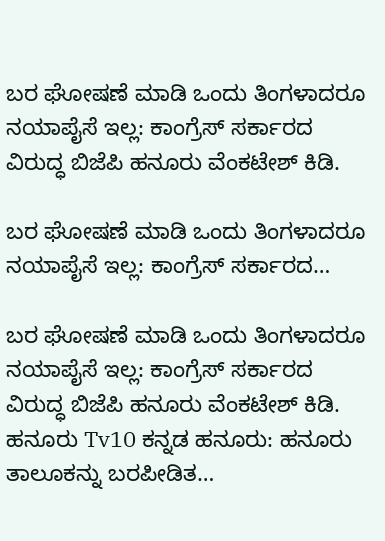ಬರ ಘೋಷಣೆ ಮಾಡಿ ಒಂದು ತಿಂಗಳಾದರೂ ನಯಾಪೈಸೆ ಇಲ್ಲ: ಕಾಂಗ್ರೆಸ್ ಸರ್ಕಾರದ ವಿರುದ್ಧ ಬಿಜೆಪಿ ಹನೂರು ವೆಂಕಟೇಶ್ ಕಿಡಿ.

ಬರ ಘೋಷಣೆ ಮಾಡಿ ಒಂದು ತಿಂಗಳಾದರೂ ನಯಾಪೈಸೆ ಇಲ್ಲ: ಕಾಂಗ್ರೆಸ್ ಸರ್ಕಾರದ…

ಬರ ಘೋಷಣೆ ಮಾಡಿ ಒಂದು ತಿಂಗಳಾದರೂ ನಯಾಪೈಸೆ ಇಲ್ಲ: ಕಾಂಗ್ರೆಸ್ ಸರ್ಕಾರದ ವಿರುದ್ಧ ಬಿಜೆಪಿ ಹನೂರು ವೆಂಕಟೇಶ್ ಕಿಡಿ. ಹನೂರು Tv10 ಕನ್ನಡ ಹನೂರು: ಹನೂರು ತಾಲೂಕನ್ನು ಬರಪೀಡಿತ…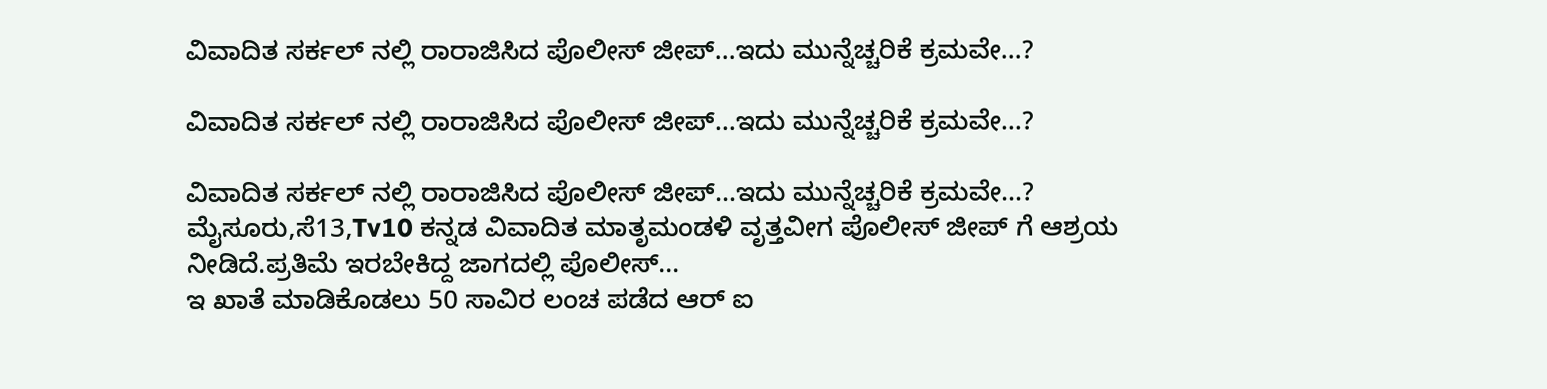ವಿವಾದಿತ ಸರ್ಕಲ್ ನಲ್ಲಿ ರಾರಾಜಿಸಿದ ಪೊಲೀಸ್ ಜೀಪ್…ಇದು ಮುನ್ನೆಚ್ಚರಿಕೆ ಕ್ರಮವೇ…?

ವಿವಾದಿತ ಸರ್ಕಲ್ ನಲ್ಲಿ ರಾರಾಜಿಸಿದ ಪೊಲೀಸ್ ಜೀಪ್…ಇದು ಮುನ್ನೆಚ್ಚರಿಕೆ ಕ್ರಮವೇ…?

ವಿವಾದಿತ ಸರ್ಕಲ್ ನಲ್ಲಿ ರಾರಾಜಿಸಿದ ಪೊಲೀಸ್ ಜೀಪ್…ಇದು ಮುನ್ನೆಚ್ಚರಿಕೆ ಕ್ರಮವೇ…? ಮೈಸೂರು,ಸೆ13,Tv10 ಕನ್ನಡ ವಿವಾದಿತ ಮಾತೃಮಂಡಳಿ ವೃತ್ತವೀಗ ಪೊಲೀಸ್ ಜೀಪ್ ಗೆ ಆಶ್ರಯ ನೀಡಿದೆ.ಪ್ರತಿಮೆ ಇರಬೇಕಿದ್ದ ಜಾಗದಲ್ಲಿ ಪೊಲೀಸ್…
ಇ ಖಾತೆ ಮಾಡಿಕೊಡಲು 50 ಸಾವಿರ ಲಂಚ ಪಡೆದ ಆರ್ ಐ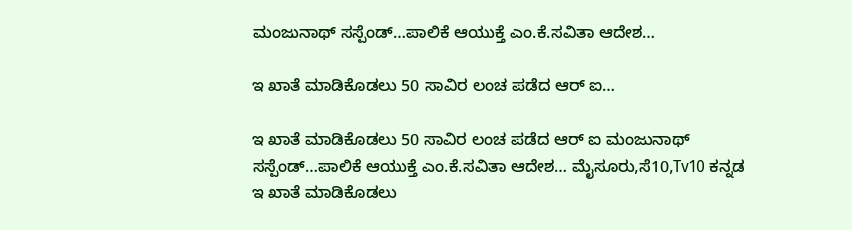ಮಂಜುನಾಥ್ ಸಸ್ಪೆಂಡ್…ಪಾಲಿಕೆ ಆಯುಕ್ತೆ ಎಂ.ಕೆ.ಸವಿತಾ ಆದೇಶ…

ಇ ಖಾತೆ ಮಾಡಿಕೊಡಲು 50 ಸಾವಿರ ಲಂಚ ಪಡೆದ ಆರ್ ಐ…

ಇ ಖಾತೆ ಮಾಡಿಕೊಡಲು 50 ಸಾವಿರ ಲಂಚ ಪಡೆದ ಆರ್ ಐ ಮಂಜುನಾಥ್ ಸಸ್ಪೆಂಡ್…ಪಾಲಿಕೆ ಆಯುಕ್ತೆ ಎಂ.ಕೆ.ಸವಿತಾ ಆದೇಶ… ಮೈಸೂರು,ಸೆ10,Tv10 ಕನ್ನಡ ಇ ಖಾತೆ ಮಾಡಿಕೊಡಲು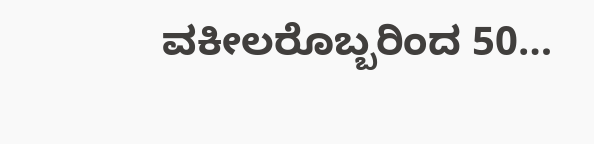ವಕೀಲರೊಬ್ಬರಿಂದ 50…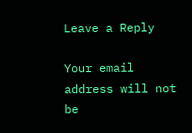Leave a Reply

Your email address will not be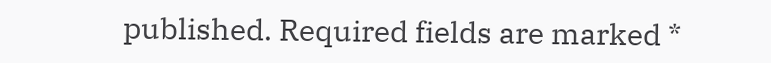published. Required fields are marked *